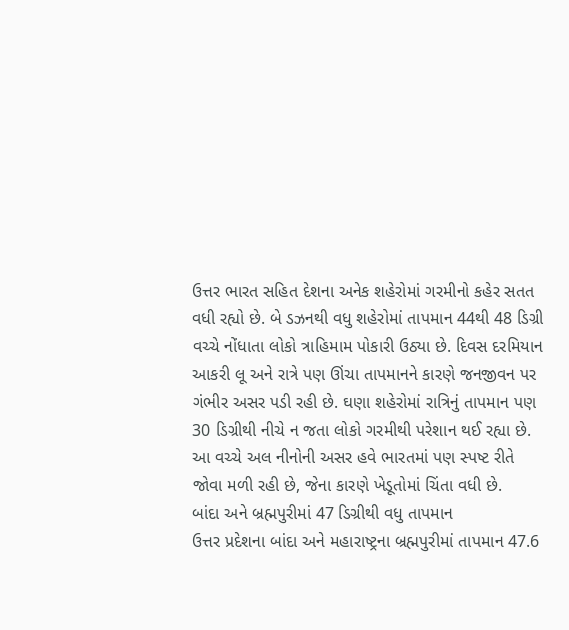ઉત્તર ભારત સહિત દેશના અનેક શહેરોમાં ગરમીનો કહેર સતત વધી રહ્યો છે. બે ડઝનથી વધુ શહેરોમાં તાપમાન 44થી 48 ડિગ્રી વચ્ચે નોંધાતા લોકો ત્રાહિમામ પોકારી ઉઠ્યા છે. દિવસ દરમિયાન આકરી લૂ અને રાત્રે પણ ઊંચા તાપમાનને કારણે જનજીવન પર ગંભીર અસર પડી રહી છે. ઘણા શહેરોમાં રાત્રિનું તાપમાન પણ 30 ડિગ્રીથી નીચે ન જતા લોકો ગરમીથી પરેશાન થઈ રહ્યા છે. આ વચ્ચે અલ નીનોની અસર હવે ભારતમાં પણ સ્પષ્ટ રીતે જોવા મળી રહી છે, જેના કારણે ખેડૂતોમાં ચિંતા વધી છે.
બાંદા અને બ્રહ્મપુરીમાં 47 ડિગ્રીથી વધુ તાપમાન
ઉત્તર પ્રદેશના બાંદા અને મહારાષ્ટ્રના બ્રહ્મપુરીમાં તાપમાન 47.6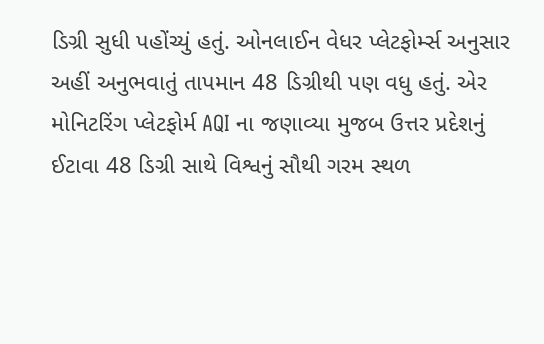ડિગ્રી સુધી પહોંચ્યું હતું. ઓનલાઈન વેધર પ્લેટફોર્મ્સ અનુસાર અહીં અનુભવાતું તાપમાન 48 ડિગ્રીથી પણ વધુ હતું. એર મોનિટરિંગ પ્લેટફોર્મ AQI ના જણાવ્યા મુજબ ઉત્તર પ્રદેશનું ઈટાવા 48 ડિગ્રી સાથે વિશ્વનું સૌથી ગરમ સ્થળ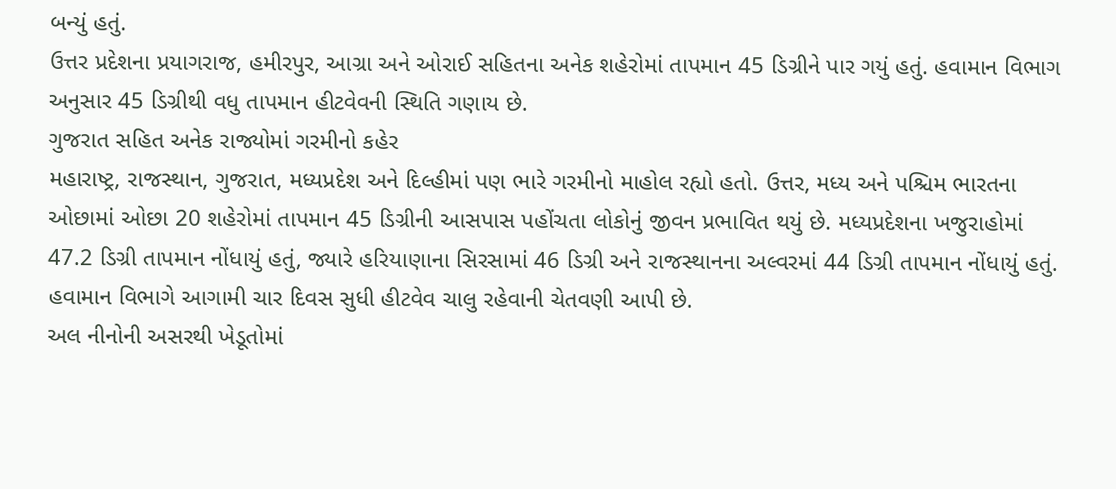બન્યું હતું.
ઉત્તર પ્રદેશના પ્રયાગરાજ, હમીરપુર, આગ્રા અને ઓરાઈ સહિતના અનેક શહેરોમાં તાપમાન 45 ડિગ્રીને પાર ગયું હતું. હવામાન વિભાગ અનુસાર 45 ડિગ્રીથી વધુ તાપમાન હીટવેવની સ્થિતિ ગણાય છે.
ગુજરાત સહિત અનેક રાજ્યોમાં ગરમીનો કહેર
મહારાષ્ટ્ર, રાજસ્થાન, ગુજરાત, મધ્યપ્રદેશ અને દિલ્હીમાં પણ ભારે ગરમીનો માહોલ રહ્યો હતો. ઉત્તર, મધ્ય અને પશ્ચિમ ભારતના ઓછામાં ઓછા 20 શહેરોમાં તાપમાન 45 ડિગ્રીની આસપાસ પહોંચતા લોકોનું જીવન પ્રભાવિત થયું છે. મધ્યપ્રદેશના ખજુરાહોમાં 47.2 ડિગ્રી તાપમાન નોંધાયું હતું, જ્યારે હરિયાણાના સિરસામાં 46 ડિગ્રી અને રાજસ્થાનના અલ્વરમાં 44 ડિગ્રી તાપમાન નોંધાયું હતું. હવામાન વિભાગે આગામી ચાર દિવસ સુધી હીટવેવ ચાલુ રહેવાની ચેતવણી આપી છે.
અલ નીનોની અસરથી ખેડૂતોમાં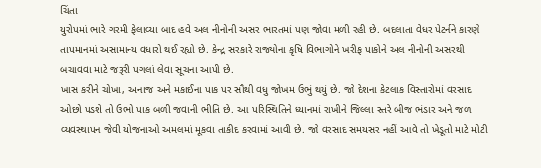ચિંતા
યુરોપમાં ભારે ગરમી ફેલાવ્યા બાદ હવે અલ નીનોની અસર ભારતમાં પણ જોવા મળી રહી છે. બદલાતા વેધર પેટર્નને કારણે તાપમાનમાં અસામાન્ય વધારો થઈ રહ્યો છે. કેન્દ્ર સરકારે રાજ્યોના કૃષિ વિભાગોને ખરીફ પાકોને અલ નીનોની અસરથી બચાવવા માટે જરૂરી પગલાં લેવા સૂચના આપી છે.
ખાસ કરીને ચોખા, અનાજ અને મકાઈના પાક પર સૌથી વધુ જોખમ ઉભું થયું છે. જો દેશના કેટલાક વિસ્તારોમાં વરસાદ ઓછો પડશે તો ઉભો પાક બળી જવાની ભીતિ છે. આ પરિસ્થિતિને ધ્યાનમાં રાખીને જિલ્લા સ્તરે બીજ ભંડાર અને જળ વ્યવસ્થાપન જેવી યોજનાઓ અમલમાં મૂકવા તાકીદ કરવામાં આવી છે. જો વરસાદ સમયસર નહીં આવે તો ખેડૂતો માટે મોટી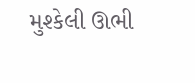મુશ્કેલી ઊભી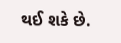થઈ શકે છે.